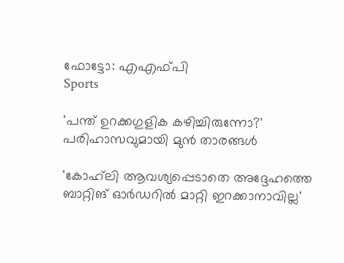ഫോട്ടോ: എഎഫ്പി
Sports

'പന്ത് ഉറക്കഗുളിക കഴിച്ചിരുന്നോ?' പരിഹാസവുമായി മുന്‍ താരങ്ങള്‍

'കോഹ്‌ലി ആവശ്യപ്പെടാതെ അദ്ദേഹത്തെ ബാറ്റിങ് ഓര്‍ഡറില്‍ മാറ്റി ഇറക്കാനാവില്ല'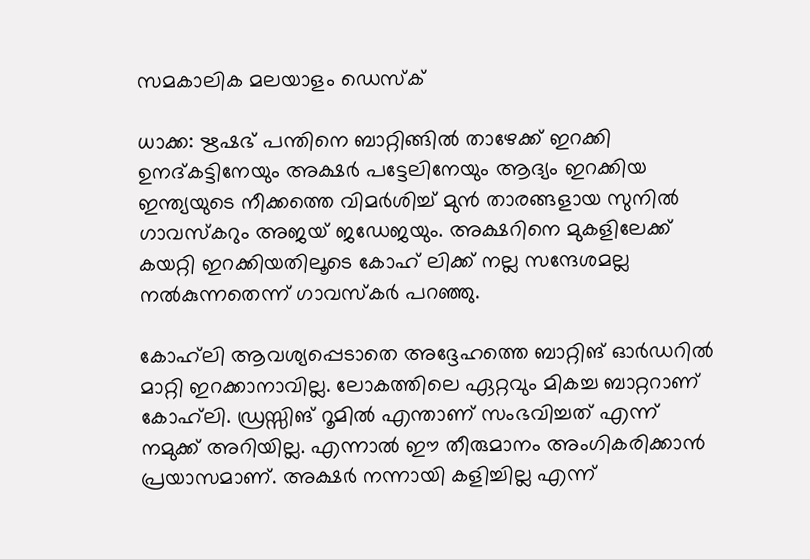സമകാലിക മലയാളം ഡെസ്ക്

ധാക്ക: ഋഷഭ് പന്തിനെ ബാറ്റിങ്ങില്‍ താഴേക്ക് ഇറക്കി ഉനദ്കട്ടിനേയും അക്ഷര്‍ പട്ടേലിനേയും ആദ്യം ഇറക്കിയ ഇന്ത്യയുടെ നീക്കത്തെ വിമര്‍ശിച്ച് മുന്‍ താരങ്ങളായ സുനില്‍ ഗാവസ്‌കറും അജയ് ജഡേജയും. അക്ഷറിനെ മുകളിലേക്ക് കയറ്റി ഇറക്കിയതിലൂടെ കോഹ് ലിക്ക് നല്ല സന്ദേശമല്ല നല്‍കുന്നതെന്ന് ഗാവസ്‌കര്‍ പറഞ്ഞു.

കോഹ്‌ലി ആവശ്യപ്പെടാതെ അദ്ദേഹത്തെ ബാറ്റിങ് ഓര്‍ഡറില്‍ മാറ്റി ഇറക്കാനാവില്ല. ലോകത്തിലെ ഏറ്റവും മികച്ച ബാറ്ററാണ് കോഹ്‌ലി. ഡ്രസ്സിങ് റൂമില്‍ എന്താണ് സംഭവിച്ചത് എന്ന് നമുക്ക് അറിയില്ല. എന്നാല്‍ ഈ തീരുമാനം അംഗികരിക്കാന്‍ പ്രയാസമാണ്. അക്ഷര്‍ നന്നായി കളിച്ചില്ല എന്ന്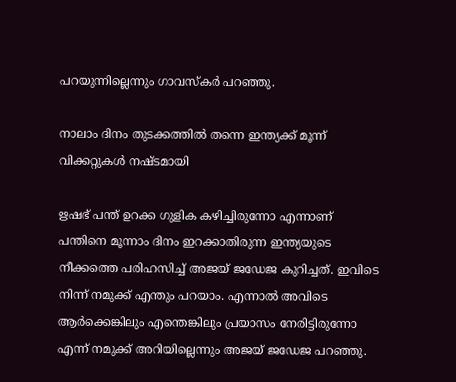പറയുന്നില്ലെന്നും ഗാവസ്‌കര്‍ പറഞ്ഞു.

നാലാം ദിനം തുടക്കത്തില്‍ തന്നെ ഇന്ത്യക്ക് മൂന്ന് വിക്കറ്റുകള്‍ നഷ്ടമായി

ഋഷഭ് പന്ത് ഉറക്ക ഗുളിക കഴിച്ചിരുന്നോ എന്നാണ് പന്തിനെ മൂന്നാം ദിനം ഇറക്കാതിരുന്ന ഇന്ത്യയുടെ നീക്കത്തെ പരിഹസിച്ച് അജയ് ജഡേജ കുറിച്ചത്. ഇവിടെ നിന്ന് നമുക്ക് എന്തും പറയാം. എന്നാല്‍ അവിടെ ആര്‍ക്കെങ്കിലും എന്തെങ്കിലും പ്രയാസം നേരിട്ടിരുന്നോ എന്ന് നമുക്ക് അറിയില്ലെന്നും അജയ് ജഡേജ പറഞ്ഞു.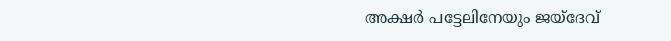അക്ഷര്‍ പട്ടേലിനേയും ജയ്‌ദേവ്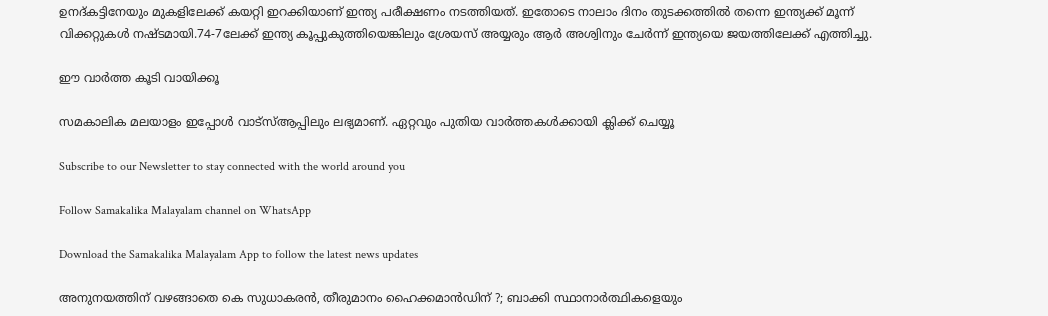ഉനദ്കട്ടിനേയും മുകളിലേക്ക് കയറ്റി ഇറക്കിയാണ് ഇന്ത്യ പരീക്ഷണം നടത്തിയത്. ഇതോടെ നാലാം ദിനം തുടക്കത്തില്‍ തന്നെ ഇന്ത്യക്ക് മൂന്ന് വിക്കറ്റുകള്‍ നഷ്ടമായി.74-7ലേക്ക് ഇന്ത്യ കൂപ്പുകുത്തിയെങ്കിലും ശ്രേയസ് അയ്യരും ആര്‍ അശ്വിനും ചേര്‍ന്ന് ഇന്ത്യയെ ജയത്തിലേക്ക് എത്തിച്ചു.

ഈ വാര്‍ത്ത കൂടി വായിക്കൂ

സമകാലിക മലയാളം ഇപ്പോള്‍ വാട്‌സ്ആപ്പിലും ലഭ്യമാണ്. ഏറ്റവും പുതിയ വാര്‍ത്തകള്‍ക്കായി ക്ലിക്ക് ചെയ്യൂ

Subscribe to our Newsletter to stay connected with the world around you

Follow Samakalika Malayalam channel on WhatsApp

Download the Samakalika Malayalam App to follow the latest news updates

അനുനയത്തിന് വഴങ്ങാതെ കെ സുധാകരന്‍, തീരുമാനം ഹൈക്കമാന്‍ഡിന് ?; ബാക്കി സ്ഥാനാര്‍ത്ഥികളെയും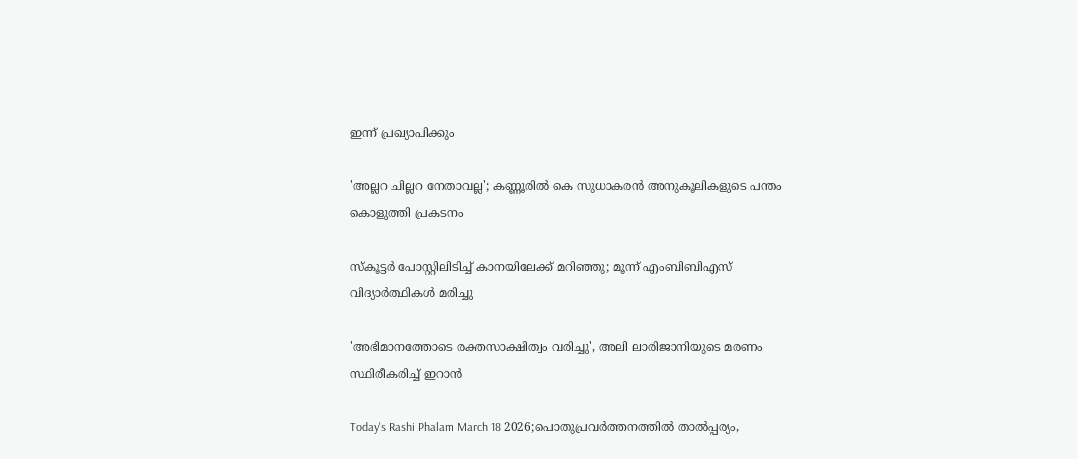ഇന്ന് പ്രഖ്യാപിക്കും

'അല്ലറ ചില്ലറ നേതാവല്ല'; കണ്ണൂരിൽ കെ സുധാകരൻ അനുകൂലികളുടെ പന്തം കൊളുത്തി പ്രകടനം

സ്‌കൂട്ടര്‍ പോസ്റ്റിലിടിച്ച് കാനയിലേക്ക് മറിഞ്ഞു; മൂന്ന് എംബിബിഎസ് വിദ്യാര്‍ത്ഥികള്‍ മരിച്ചു

'അഭിമാനത്തോടെ രക്തസാക്ഷിത്വം വരിച്ചു', അലി ലാരിജാനിയുടെ മരണം സ്ഥിരീകരിച്ച് ഇറാൻ

Today's Rashi Phalam March 18 2026;പൊതുപ്രവര്‍ത്തനത്തില്‍ താല്‍പ്പര്യം,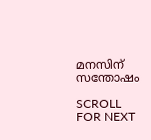മനസിന് സന്തോഷം

SCROLL FOR NEXT